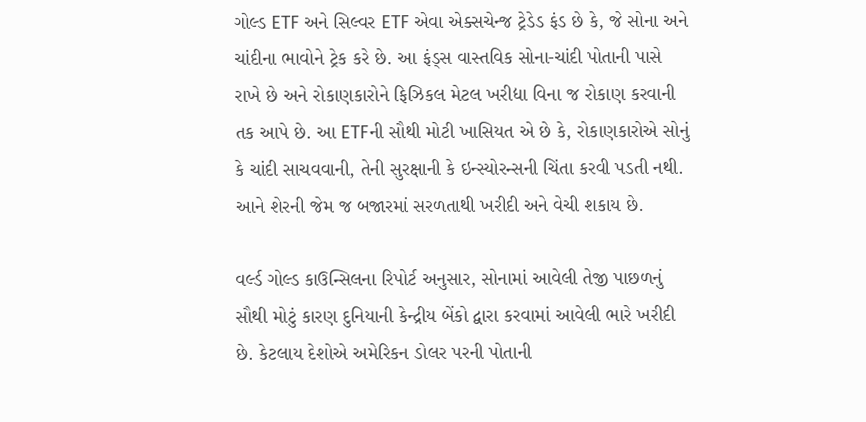ગોલ્ડ ETF અને સિલ્વર ETF એવા એક્સચેન્જ ટ્રેડેડ ફંડ છે કે, જે સોના અને ચાંદીના ભાવોને ટ્રેક કરે છે. આ ફંડ્સ વાસ્તવિક સોના-ચાંદી પોતાની પાસે રાખે છે અને રોકાણકારોને ફિઝિકલ મેટલ ખરીદ્યા વિના જ રોકાણ કરવાની તક આપે છે. આ ETFની સૌથી મોટી ખાસિયત એ છે કે, રોકાણકારોએ સોનું કે ચાંદી સાચવવાની, તેની સુરક્ષાની કે ઇન્સ્યોરન્સની ચિંતા કરવી પડતી નથી. આને શેરની જેમ જ બજારમાં સરળતાથી ખરીદી અને વેચી શકાય છે.

વર્લ્ડ ગોલ્ડ કાઉન્સિલના રિપોર્ટ અનુસાર, સોનામાં આવેલી તેજી પાછળનું સૌથી મોટું કારણ દુનિયાની કેન્દ્રીય બેંકો દ્વારા કરવામાં આવેલી ભારે ખરીદી છે. કેટલાય દેશોએ અમેરિકન ડોલર પરની પોતાની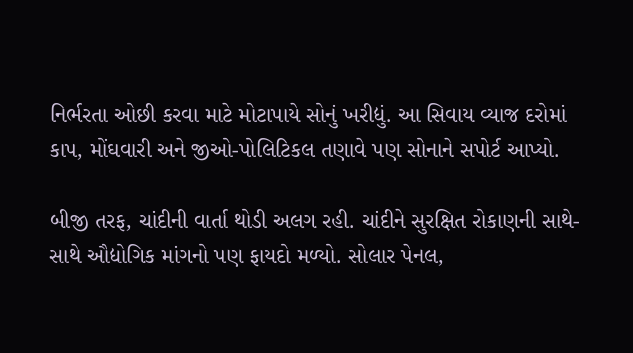નિર્ભરતા ઓછી કરવા માટે મોટાપાયે સોનું ખરીદ્યું. આ સિવાય વ્યાજ દરોમાં કાપ, મોંઘવારી અને જીઓ-પોલિટિકલ તણાવે પણ સોનાને સપોર્ટ આપ્યો.

બીજી તરફ, ચાંદીની વાર્તા થોડી અલગ રહી. ચાંદીને સુરક્ષિત રોકાણની સાથે-સાથે ઔદ્યોગિક માંગનો પણ ફાયદો મળ્યો. સોલાર પેનલ,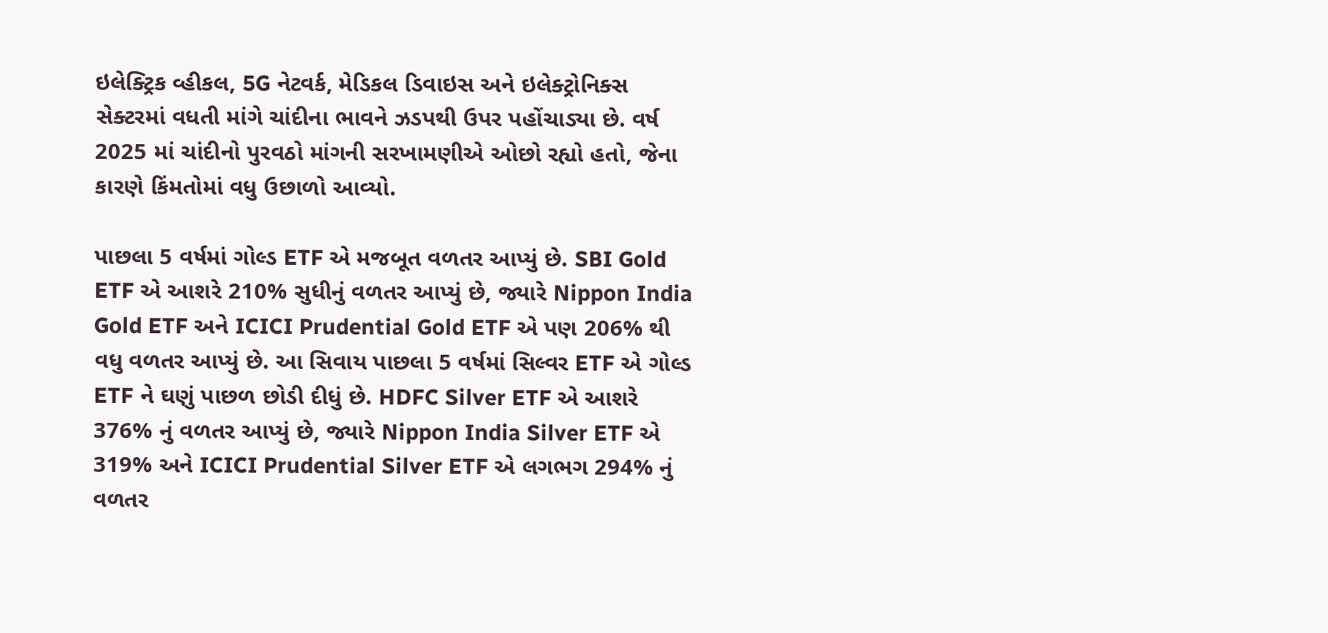ઇલેક્ટ્રિક વ્હીકલ, 5G નેટવર્ક, મેડિકલ ડિવાઇસ અને ઇલેક્ટ્રોનિક્સ સેક્ટરમાં વધતી માંગે ચાંદીના ભાવને ઝડપથી ઉપર પહોંચાડ્યા છે. વર્ષ 2025 માં ચાંદીનો પુરવઠો માંગની સરખામણીએ ઓછો રહ્યો હતો, જેના કારણે કિંમતોમાં વધુ ઉછાળો આવ્યો.

પાછલા 5 વર્ષમાં ગોલ્ડ ETF એ મજબૂત વળતર આપ્યું છે. SBI Gold ETF એ આશરે 210% સુધીનું વળતર આપ્યું છે, જ્યારે Nippon India Gold ETF અને ICICI Prudential Gold ETF એ પણ 206% થી વધુ વળતર આપ્યું છે. આ સિવાય પાછલા 5 વર્ષમાં સિલ્વર ETF એ ગોલ્ડ ETF ને ઘણું પાછળ છોડી દીધું છે. HDFC Silver ETF એ આશરે 376% નું વળતર આપ્યું છે, જ્યારે Nippon India Silver ETF એ 319% અને ICICI Prudential Silver ETF એ લગભગ 294% નું વળતર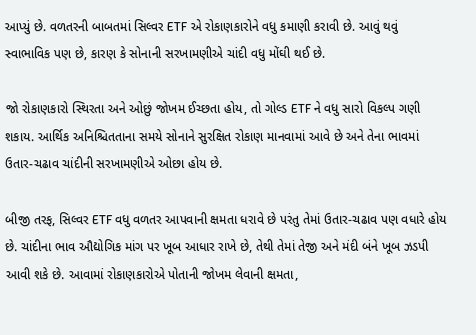આપ્યું છે. વળતરની બાબતમાં સિલ્વર ETF એ રોકાણકારોને વધુ કમાણી કરાવી છે. આવું થવું સ્વાભાવિક પણ છે, કારણ કે સોનાની સરખામણીએ ચાંદી વધુ મોંઘી થઈ છે.

જો રોકાણકારો સ્થિરતા અને ઓછું જોખમ ઈચ્છતા હોય, તો ગોલ્ડ ETF ને વધુ સારો વિકલ્પ ગણી શકાય. આર્થિક અનિશ્ચિતતાના સમયે સોનાને સુરક્ષિત રોકાણ માનવામાં આવે છે અને તેના ભાવમાં ઉતાર-ચઢાવ ચાંદીની સરખામણીએ ઓછા હોય છે.

બીજી તરફ, સિલ્વર ETF વધુ વળતર આપવાની ક્ષમતા ધરાવે છે પરંતુ તેમાં ઉતાર-ચઢાવ પણ વધારે હોય છે. ચાંદીના ભાવ ઔદ્યોગિક માંગ પર ખૂબ આધાર રાખે છે, તેથી તેમાં તેજી અને મંદી બંને ખૂબ ઝડપી આવી શકે છે. આવામાં રોકાણકારોએ પોતાની જોખમ લેવાની ક્ષમતા,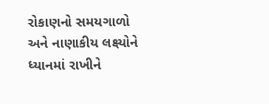રોકાણનો સમયગાળો અને નાણાકીય લક્ષ્યોને ધ્યાનમાં રાખીને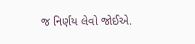જ નિર્ણય લેવો જોઈએ.